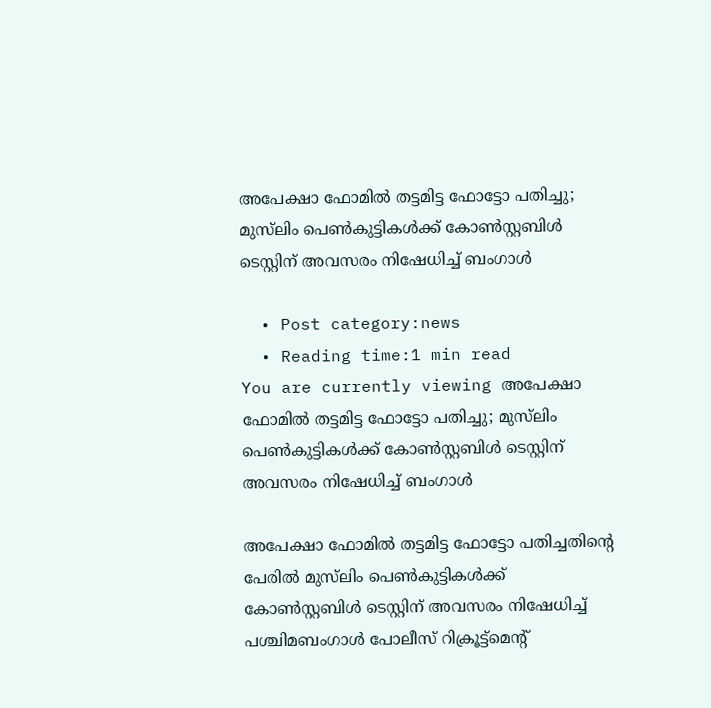അപേക്ഷാ ഫോമില്‍ തട്ടമിട്ട ഫോട്ടോ പതിച്ചു; മുസ്‌ലിം പെണ്‍കുട്ടികള്‍ക്ക് കോണ്‍സ്റ്റബിള്‍ ടെസ്റ്റിന് അവസരം നിഷേധിച്ച് ബംഗാള്‍

  • Post category:news
  • Reading time:1 min read
You are currently viewing അപേക്ഷാ ഫോമില്‍ തട്ടമിട്ട ഫോട്ടോ പതിച്ചു; മുസ്‌ലിം പെണ്‍കുട്ടികള്‍ക്ക് കോണ്‍സ്റ്റബിള്‍ ടെസ്റ്റിന് അവസരം നിഷേധിച്ച് ബംഗാള്‍

അപേക്ഷാ ഫോമില്‍ തട്ടമിട്ട ഫോട്ടോ പതിച്ചതിന്‍റെ പേരില്‍ മുസ്‌ലിം പെണ്‍കുട്ടികള്‍ക്ക് കോണ്‍സ്റ്റബിള്‍ ടെസ്റ്റിന് അവസരം നിഷേധിച്ച് പശ്ചിമബംഗാള്‍ പോലീസ് റിക്രൂട്ട്മെന്റ്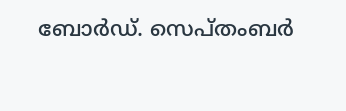ബോര്‍ഡ്. സെപ്തംബര്‍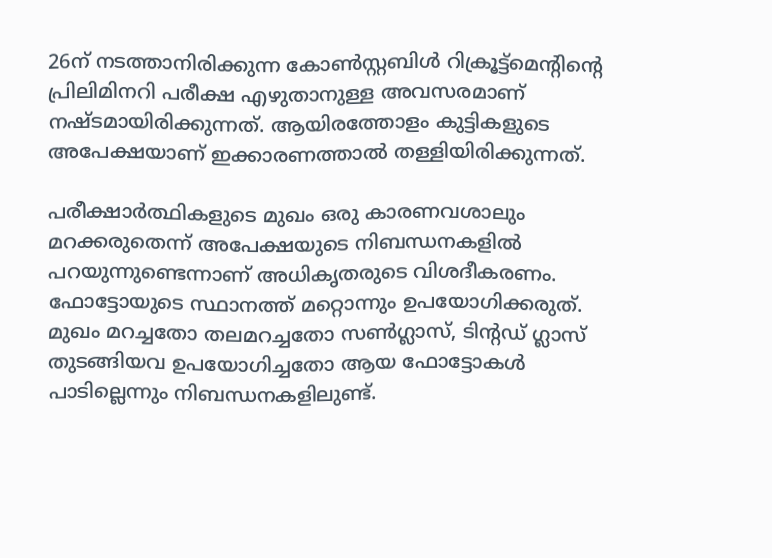26ന് നടത്താനിരിക്കുന്ന കോണ്‍സ്റ്റബിള്‍ റിക്രൂട്ട്മെന്റിന്‍റെ പ്രിലിമിനറി പരീക്ഷ എഴുതാനുള്ള അവസരമാണ് നഷ്ടമായിരിക്കുന്നത്. ആയിരത്തോളം കുട്ടികളുടെ അപേക്ഷയാണ് ഇക്കാരണത്താല്‍ തള്ളിയിരിക്കുന്നത്.

പരീക്ഷാര്‍ത്ഥികളുടെ മുഖം ഒരു കാരണവശാലും മറക്കരുതെന്ന് അപേക്ഷയുടെ നിബന്ധനകളില്‍ പറയുന്നുണ്ടെന്നാണ് അധികൃതരുടെ വിശദീകരണം. ഫോട്ടോയുടെ സ്ഥാനത്ത് മറ്റൊന്നും ഉപയോഗിക്കരുത്. മുഖം മറച്ചതോ തലമറച്ചതോ സണ്‍ഗ്ലാസ്, ടിന്റഡ് ഗ്ലാസ് തുടങ്ങിയവ ഉപയോഗിച്ചതോ ആയ ഫോട്ടോകള്‍ പാടില്ലെന്നും നിബന്ധനകളിലുണ്ട്.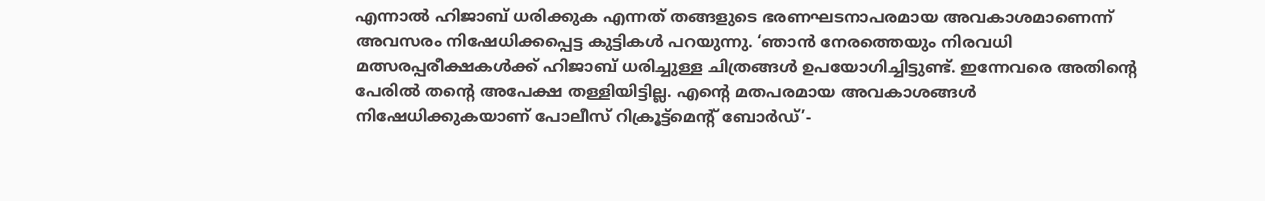എന്നാല്‍ ഹിജാബ് ധരിക്കുക എന്നത് തങ്ങളുടെ ഭരണഘടനാപരമായ അവകാശമാണെന്ന് അവസരം നിഷേധിക്കപ്പെട്ട കുട്ടികള്‍ പറയുന്നു. ‘ഞാന്‍ നേരത്തെയും നിരവധി മത്സരപ്പരീക്ഷകള്‍ക്ക് ഹിജാബ് ധരിച്ചുള്ള ചിത്രങ്ങള്‍ ഉപയോഗിച്ചിട്ടുണ്ട്. ഇന്നേവരെ അതിന്‍റെ പേരില്‍ തന്‍റെ അപേക്ഷ തള്ളിയിട്ടില്ല. എന്‍റെ മതപരമായ അവകാശങ്ങള്‍ നിഷേധിക്കുകയാണ് പോലീസ് റിക്രൂട്ട്മെന്റ് ബോര്‍ഡ്’-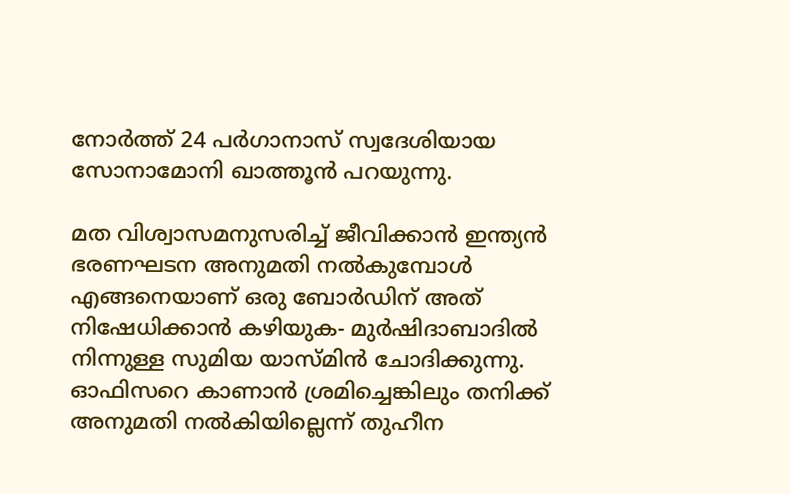നോര്‍ത്ത് 24 പര്‍ഗാനാസ് സ്വദേശിയായ സോനാമോനി ഖാത്തൂന്‍ പറയുന്നു.

മത വിശ്വാസമനുസരിച്ച് ജീവിക്കാന്‍ ഇന്ത്യന്‍ ഭരണഘടന അനുമതി നല്‍കുമ്പോള്‍ എങ്ങനെയാണ് ഒരു ബോര്‍ഡിന് അത് നിഷേധിക്കാന്‍ കഴിയുക- മുര്‍ഷിദാബാദില്‍ നിന്നുള്ള സുമിയ യാസ്മിന്‍ ചോദിക്കുന്നു. ഓഫിസറെ കാണാന്‍ ശ്രമിച്ചെങ്കിലും തനിക്ക് അനുമതി നല്‍കിയില്ലെന്ന് തുഹീന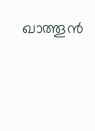ഖാത്തൂന്‍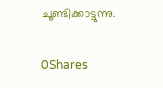ചൂണ്ടിക്കാട്ടുന്നു.

0Shares